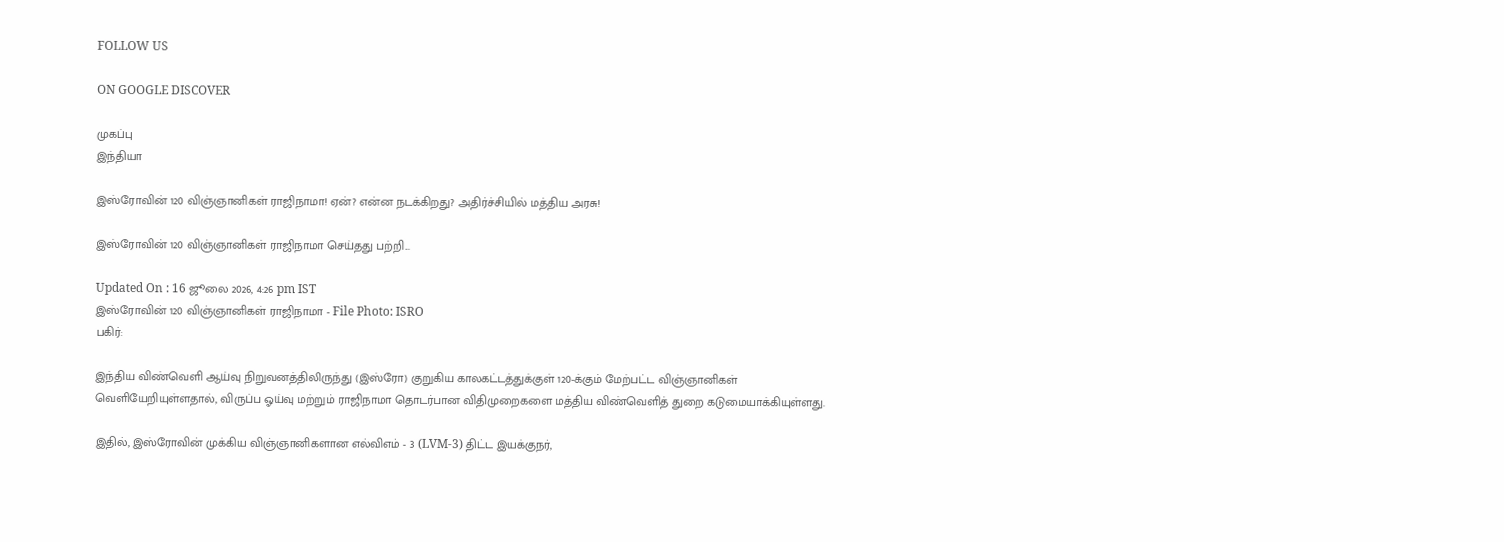FOLLOW US

ON GOOGLE DISCOVER

முகப்பு
இந்தியா

இஸ்ரோவின் 120 விஞ்ஞானிகள் ராஜிநாமா! ஏன்? என்ன நடக்கிறது? அதிர்ச்சியில் மத்திய அரசு!

இஸ்ரோவின் 120 விஞ்ஞானிகள் ராஜிநாமா செய்தது பற்றி...

Updated On : 16 ஜூலை 2026, 4:26 pm IST
இஸ்ரோவின் 120 விஞ்ஞானிகள் ராஜிநாமா - File Photo: ISRO
பகிர்:

இந்திய விண்வெளி ஆய்வு நிறுவனத்திலிருந்து (இஸ்ரோ) குறுகிய காலகட்டத்துக்குள் 120-க்கும் மேற்பட்ட விஞ்ஞானிகள் வெளியேறியுள்ளதால், விருப்ப ஓய்வு மற்றும் ராஜிநாமா தொடர்பான விதிமுறைகளை மத்திய விண்வெளித் துறை கடுமையாக்கியுள்ளது.

இதில், இஸ்ரோவின் முக்கிய விஞ்ஞானிகளான எல்விஎம் - 3 (LVM-3) திட்ட இயக்குநர்,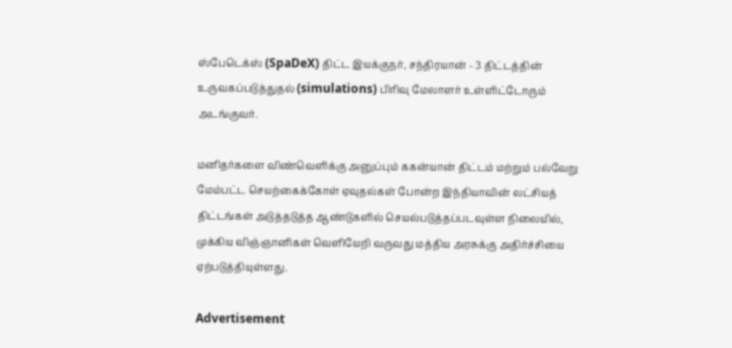ஸ்பேடெக்ஸ் (SpaDeX) திட்ட இயக்குநர், சந்திரயான் - 3 திட்டத்தின் உருவகப்படுத்துதல் (simulations) பிரிவு மேலாளர் உள்ளிட்டோரும் அடங்குவர்.

மனிதர்களை விண்வெளிக்கு அனுப்பும் ககன்யான் திட்டம் மற்றும் பல்வேறு மேம்பட்ட செயற்கைக்கோள் ஏவுதல்கள் போன்ற இந்தியாவின் லட்சியத் திட்டங்கள் அடுத்தடுத்த ஆண்டுகளில் செயல்படுத்தப்படவுள்ள நிலையில், முக்கிய விஞ்ஞானிகள் வெளியேறி வருவது மத்திய அரசுக்கு அதிர்ச்சியை ஏற்படுத்தியுள்ளது.

Advertisement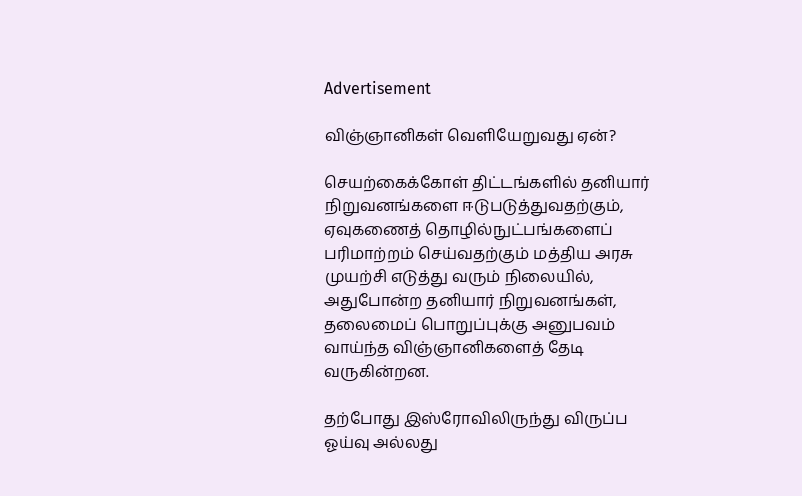Advertisement

விஞ்ஞானிகள் வெளியேறுவது ஏன்?

செயற்கைக்கோள் திட்டங்களில் தனியார் நிறுவனங்களை ஈடுபடுத்துவதற்கும், ஏவுகணைத் தொழில்நுட்பங்களைப் பரிமாற்றம் செய்வதற்கும் மத்திய அரசு முயற்சி எடுத்து வரும் நிலையில், அதுபோன்ற தனியார் நிறுவனங்கள், தலைமைப் பொறுப்புக்கு அனுபவம் வாய்ந்த விஞ்ஞானிகளைத் தேடி வருகின்றன.

தற்போது இஸ்ரோவிலிருந்து விருப்ப ஓய்வு அல்லது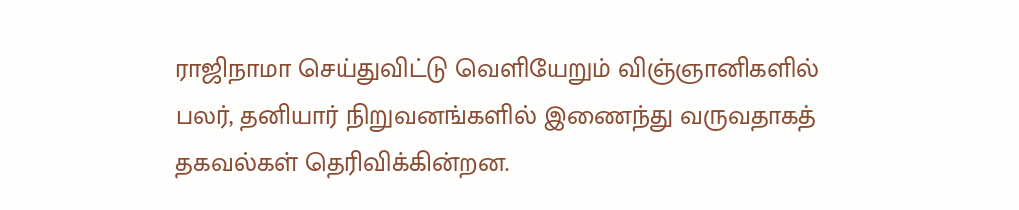ராஜிநாமா செய்துவிட்டு வெளியேறும் விஞ்ஞானிகளில் பலர், தனியார் நிறுவனங்களில் இணைந்து வருவதாகத் தகவல்கள் தெரிவிக்கின்றன.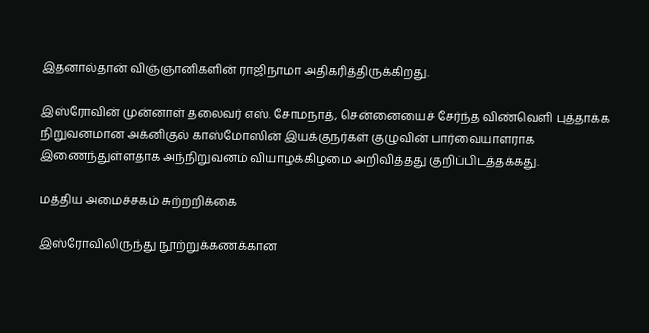இதனால்தான் விஞ்ஞானிகளின் ராஜிநாமா அதிகரித்திருக்கிறது.

இஸ்ரோவின் முன்னாள் தலைவர் எஸ். சோமநாத், சென்னையைச் சேர்ந்த விண்வெளி புத்தாக்க நிறுவனமான அக்னிகுல் காஸ்மோஸின் இயக்குநர்கள் குழுவின் பார்வையாளராக இணைந்துள்ளதாக அந்நிறுவனம் வியாழக்கிழமை அறிவித்தது குறிப்பிடத்தக்கது.

மத்திய அமைச்சகம் சுற்றறிக்கை

இஸ்ரோவிலிருந்து நூற்றுக்கணக்கான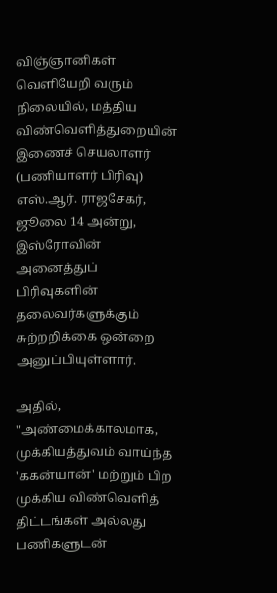விஞ்ஞானிகள் வெளியேறி வரும் நிலையில், மத்திய விண்வெளித்துறையின் இணைச் செயலாளர் (பணியாளர் பிரிவு) எஸ்.ஆர். ராஜசேகர், ஜூலை 14 அன்று, இஸ்ரோவின் அனைத்துப் பிரிவுகளின் தலைவர்களுக்கும் சுற்றறிக்கை ஒன்றை அனுப்பியுள்ளார்.

அதில், "அண்மைக்காலமாக, முக்கியத்துவம் வாய்ந்த 'ககன்யான்' மற்றும் பிற முக்கிய விண்வெளித் திட்டங்கள் அல்லது பணிகளுடன்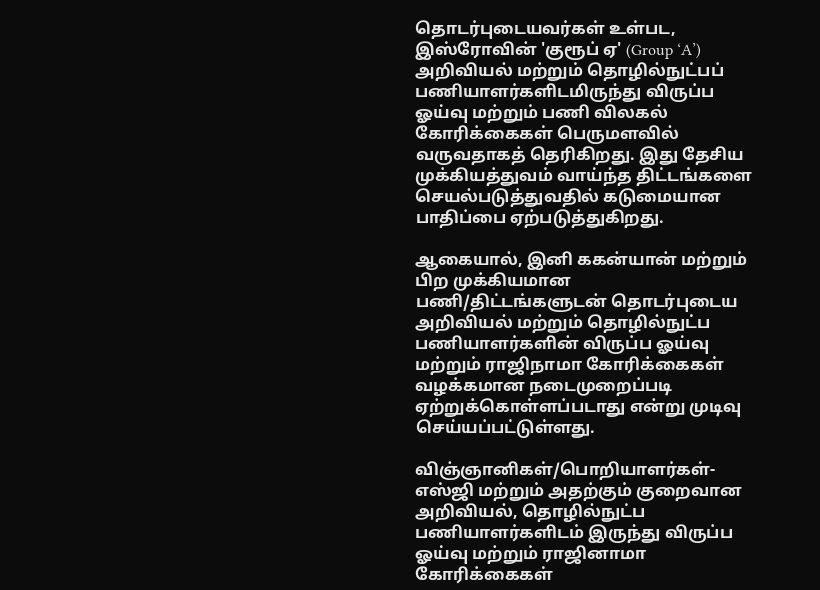தொடர்புடையவர்கள் உள்பட, இஸ்ரோவின் 'குரூப் ஏ' (Group ‘A’) அறிவியல் மற்றும் தொழில்நுட்பப் பணியாளர்களிடமிருந்து விருப்ப ஓய்வு மற்றும் பணி விலகல் கோரிக்கைகள் பெருமளவில் வருவதாகத் தெரிகிறது. இது தேசிய முக்கியத்துவம் வாய்ந்த திட்டங்களை செயல்படுத்துவதில் கடுமையான பாதிப்பை ஏற்படுத்துகிறது.

ஆகையால், இனி ககன்யான் மற்றும் பிற முக்கியமான பணி/திட்டங்களுடன் தொடர்புடைய அறிவியல் மற்றும் தொழில்நுட்ப பணியாளர்களின் விருப்ப ஓய்வு மற்றும் ராஜிநாமா கோரிக்கைகள் வழக்கமான நடைமுறைப்படி ஏற்றுக்கொள்ளப்படாது என்று முடிவு செய்யப்பட்டுள்ளது.

விஞ்ஞானிகள்/பொறியாளர்கள்-எஸ்ஜி மற்றும் அதற்கும் குறைவான அறிவியல், தொழில்நுட்ப பணியாளர்களிடம் இருந்து விருப்ப ஓய்வு மற்றும் ராஜினாமா கோரிக்கைகள்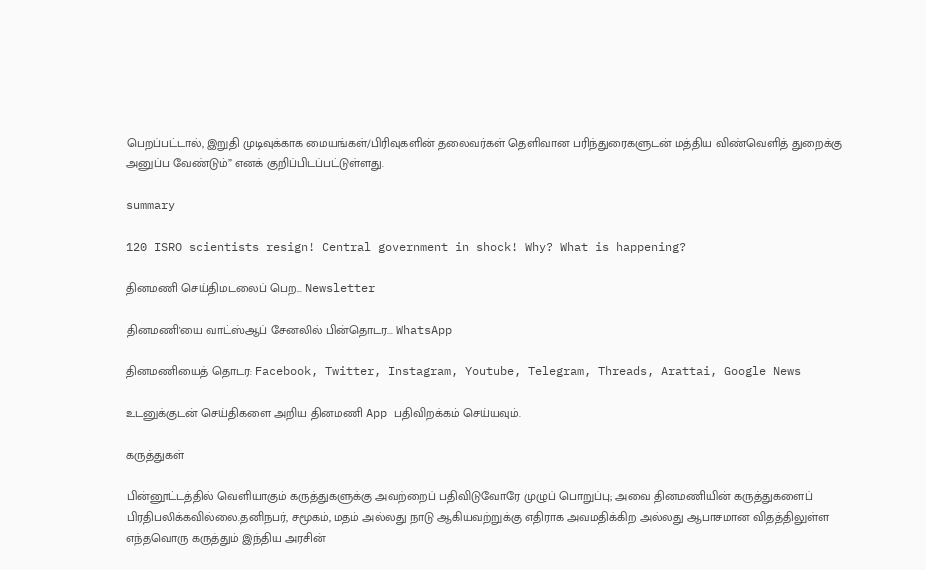பெறப்பட்டால், இறுதி முடிவுக்காக மையங்கள்/பிரிவுகளின் தலைவர்கள் தெளிவான பரிந்துரைகளுடன் மத்திய விண்வெளித் துறைக்கு அனுப்ப வேண்டும்” எனக் குறிப்பிடப்பட்டுள்ளது.

summary

120 ISRO scientists resign! Central government in shock! Why? What is happening?

தினமணி செய்திமடலைப் பெற... Newsletter

தினமணி'யை வாட்ஸ்ஆப் சேனலில் பின்தொடர... WhatsApp

தினமணியைத் தொடர: Facebook, Twitter, Instagram, Youtube, Telegram, Threads, Arattai, Google News

உடனுக்குடன் செய்திகளை அறிய தினமணி App பதிவிறக்கம் செய்யவும்.

கருத்துகள்

பின்னூட்டத்தில் வெளியாகும் கருத்துகளுக்கு அவற்றைப் பதிவிடுவோரே முழுப் பொறுப்பு; அவை தினமணியின் கருத்துகளைப் பிரதிபலிக்கவில்லை.தனிநபர், சமூகம், மதம் அல்லது நாடு ஆகியவற்றுக்கு எதிராக அவமதிக்கிற அல்லது ஆபாசமான விதத்திலுள்ள எந்தவொரு கருத்தும் இந்திய அரசின்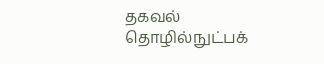தகவல் தொழில்நுட்பக்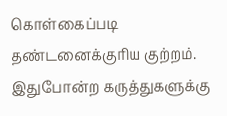கொள்கைப்படி தண்டனைக்குரிய குற்றம். இதுபோன்ற கருத்துகளுக்கு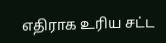எதிராக உரிய சட்ட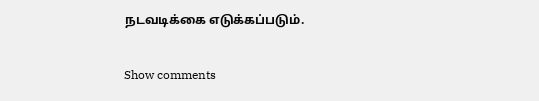நடவடிக்கை எடுக்கப்படும்.

Show comments